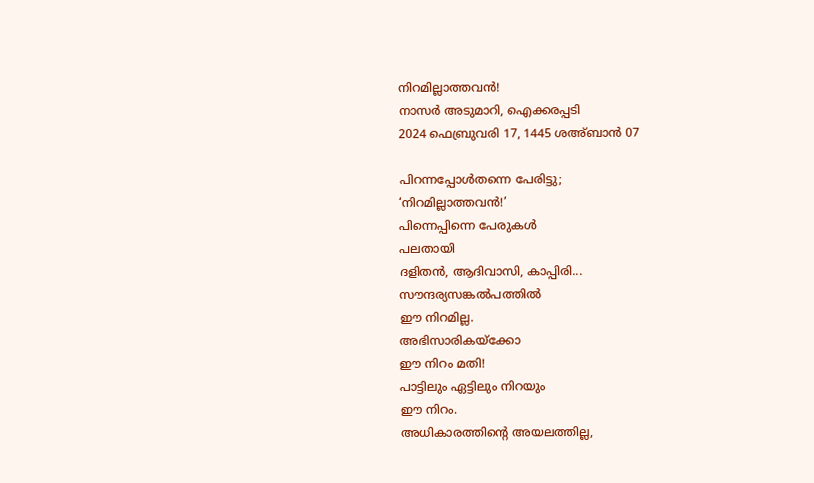നിറമില്ലാത്തവൻ!
നാസർ അടുമാറി, ഐക്കരപ്പടി
2024 ഫെബ്രുവരി 17, 1445 ശഅ്ബാൻ 07

പിറന്നപ്പോൾതന്നെ പേരിട്ടു;
‘നിറമില്ലാത്തവൻ!’
പിന്നെപ്പിന്നെ പേരുകൾ
പലതായി
ദളിതൻ, ആദിവാസി, കാപ്പിരി...
സൗന്ദര്യസങ്കൽപത്തിൽ
ഈ നിറമില്ല.
അഭിസാരികയ്ക്കോ
ഈ നിറം മതി!
പാട്ടിലും ഏട്ടിലും നിറയും
ഈ നിറം.
അധികാരത്തിന്റെ അയലത്തില്ല,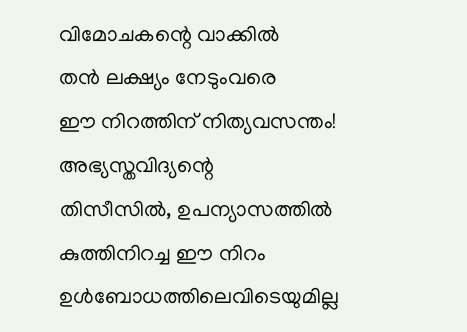വിമോചകന്റെ വാക്കിൽ
തൻ ലക്ഷ്യം നേടുംവരെ
ഈ നിറത്തിന് നിത്യവസന്തം!
അഭ്യസ്തവിദ്യന്റെ
തിസീസിൽ, ഉപന്യാസത്തിൽ
കുത്തിനിറച്ച ഈ നിറം
ഉൾബോധത്തിലെവിടെയുമില്ല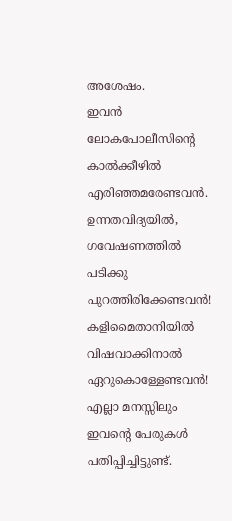അശേഷം.
ഇവൻ
ലോകപോലീസിന്റെ
കാൽക്കീഴിൽ എരിഞ്ഞമരേണ്ടവൻ.
ഉന്നതവിദ്യയിൽ, ഗവേഷണത്തിൽ
പടിക്കു പുറത്തിരിക്കേണ്ടവൻ!
കളിമൈതാനിയിൽ
വിഷവാക്കിനാൽ
ഏറുകൊള്ളേണ്ടവൻ!
എല്ലാ മനസ്സിലും
ഇവന്റെ പേരുകൾ പതിപ്പിച്ചിട്ടുണ്ട്.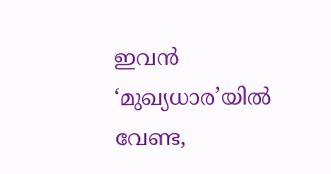ഇവൻ
‘മുഖ്യധാര’യിൽ വേണ്ട,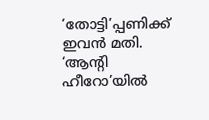‘തോട്ടി’പ്പണിക്ക് ഇവൻ മതി.
‘ആന്റി ഹീറോ’യിൽ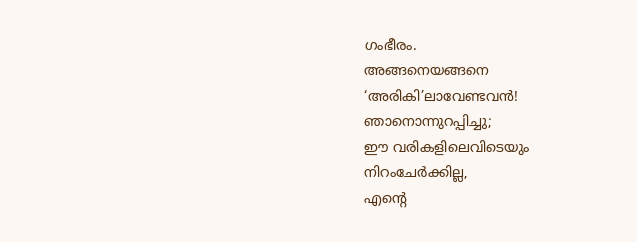ഗംഭീരം.
അങ്ങനെയങ്ങനെ
‘അരികി’ലാവേണ്ടവൻ!
ഞാനൊന്നുറപ്പിച്ചു;
ഈ വരികളിലെവിടെയും
നിറംചേർക്കില്ല,
എന്റെ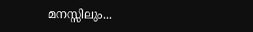മനസ്സിലും...